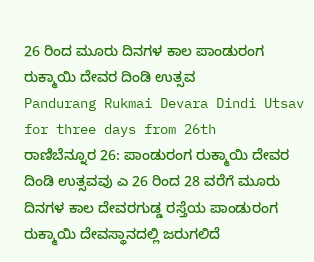26 ರಿಂದ ಮೂರು ದಿನಗಳ ಕಾಲ ಪಾಂಡುರಂಗ ರುಕ್ಮಾಯಿ ದೇವರ ದಿಂಡಿ ಉತ್ಸವ
Pandurang Rukmai Devara Dindi Utsav for three days from 26th
ರಾಣಿಬೆನ್ನೂರ 26: ಪಾಂಡುರಂಗ ರುಕ್ಮಾಯಿ ದೇವರ ದಿಂಡಿ ಉತ್ಸವವು ಎ 26 ರಿಂದ 28 ವರೆಗೆ ಮೂರು ದಿನಗಳ ಕಾಲ ದೇವರಗುಡ್ಡ ರಸ್ತೆಯ ಪಾಂಡುರಂಗ ರುಕ್ಮಾಯಿ ದೇವಸ್ಥಾನದಲ್ಲಿ ಜರುಗಲಿದೆ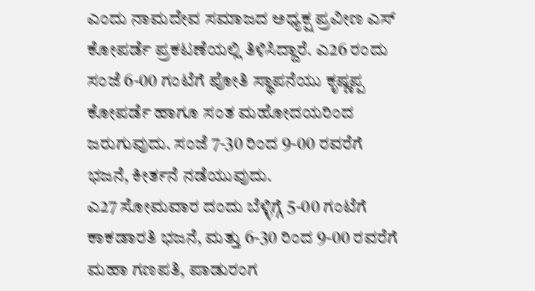ಎಂದು ನಾಮದೇವ ಸಮಾಜದ ಅಧ್ಯಕ್ಷ ಪ್ರವೀಣ ಎಸ್ ಕೋಪರ್ಡೆ ಪ್ರಕಟಣೆಯಲ್ಲಿ ತಿಳಿಸಿದ್ದಾರೆ. ಎ26 ರಂದು ಸಂಜೆ 6-00 ಗಂಟೆಗೆ ಪೋತಿ ಸ್ಥಾಪನೆಯು ಕೃಷ್ಣಪ್ಪ ಕೋಪರ್ಡೆ ಹಾಗೂ ಸಂತ ಮಹೋದಯರಿಂದ ಜರುಗುವುದು. ಸಂಜೆ 7-30 ರಿಂದ 9-00 ರವರೆಗೆ ಭಜನೆ, ಕೀರ್ತನೆ ನಡೆಯುವುದು.
ಎ27 ಸೋಮವಾರ ದಂದು ಬೆಳ್ಳಿಗ್ಗೆ 5-00 ಗಂಟೆಗೆ ಕಾಕಡಾರತಿ ಭಜನೆ, ಮತ್ತು 6-30 ರಿಂದ 9-00 ರವರೆಗೆ ಮಹಾ ಗಣಪತಿ, ಪಾಡುರಂಗ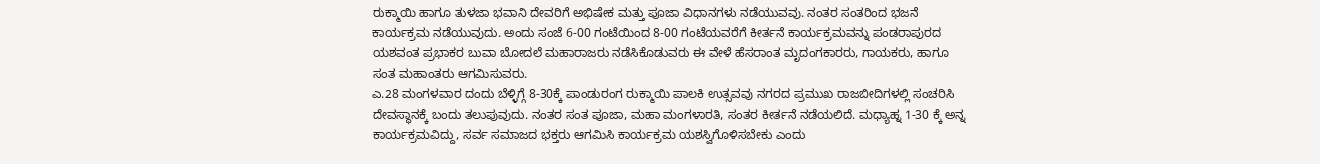ರುಕ್ಮಾಯಿ ಹಾಗೂ ತುಳಜಾ ಭವಾನಿ ದೇವರಿಗೆ ಅಭಿಷೇಕ ಮತ್ತು ಪೂಜಾ ವಿಧಾನಗಳು ನಡೆಯುವವು. ನಂತರ ಸಂತರಿಂದ ಭಜನೆ ಕಾರ್ಯಕ್ರಮ ನಡೆಯುವುದು. ಅಂದು ಸಂಜೆ 6-00 ಗಂಟೆಯಿಂದ 8-00 ಗಂಟೆಯವರೆಗೆ ಕೀರ್ತನೆ ಕಾರ್ಯಕ್ರಮವನ್ನು ಪಂಡರಾಪುರದ ಯಶವಂತ ಪ್ರಭಾಕರ ಬುವಾ ಬೋದಲೆ ಮಹಾರಾಜರು ನಡೆಸಿಕೊಡುವರು ಈ ವೇಳೆ ಹೆಸರಾಂತ ಮೃದಂಗಕಾರರು, ಗಾಯಕರು, ಹಾಗೂ ಸಂತ ಮಹಾಂತರು ಆಗಮಿಸುವರು.
ಎ.28 ಮಂಗಳವಾರ ದಂದು ಬೆಳ್ಳಿಗ್ಗೆ 8-30ಕ್ಕೆ ಪಾಂಡುರಂಗ ರುಕ್ಮಾಯಿ ಪಾಲಕಿ ಉತ್ಸವವು ನಗರದ ಪ್ರಮುಖ ರಾಜಬೀದಿಗಳಲ್ಲಿ ಸಂಚರಿಸಿ ದೇವಸ್ಥಾನಕ್ಕೆ ಬಂದು ತಲುಪುವುದು. ನಂತರ ಸಂತ ಪೂಜಾ, ಮಹಾ ಮಂಗಳಾರತಿ, ಸಂತರ ಕೀರ್ತನೆ ನಡೆಯಲಿದೆ. ಮಧ್ಯಾಹ್ನ 1-30 ಕ್ಕೆ ಅನ್ನ ಕಾರ್ಯಕ್ರಮವಿದ್ದು, ಸರ್ವ ಸಮಾಜದ ಭಕ್ತರು ಆಗಮಿಸಿ ಕಾರ್ಯಕ್ರಮ ಯಶಸ್ವಿಗೊಳಿಸಬೇಕು ಎಂದು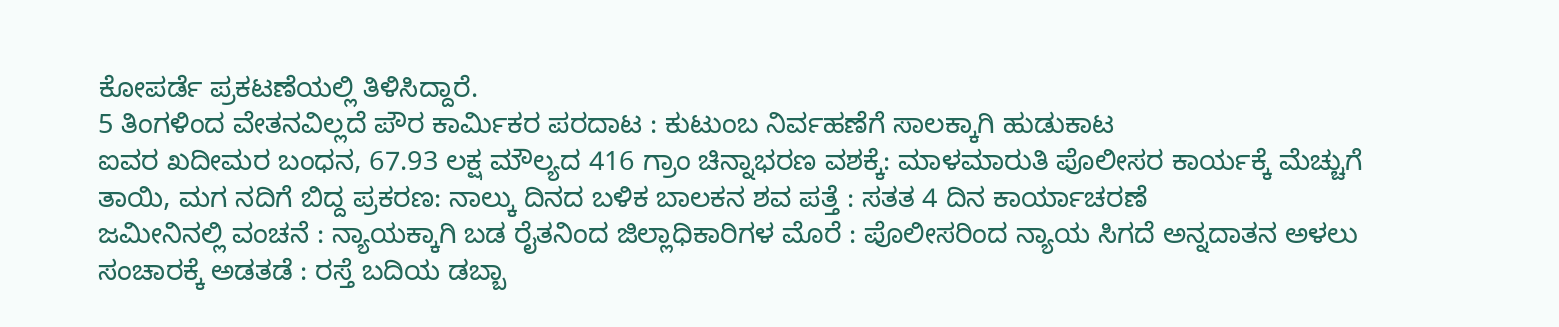ಕೋಪರ್ಡೆ ಪ್ರಕಟಣೆಯಲ್ಲಿ ತಿಳಿಸಿದ್ದಾರೆ.
5 ತಿಂಗಳಿಂದ ವೇತನವಿಲ್ಲದೆ ಪೌರ ಕಾರ್ಮಿಕರ ಪರದಾಟ : ಕುಟುಂಬ ನಿರ್ವಹಣೆಗೆ ಸಾಲಕ್ಕಾಗಿ ಹುಡುಕಾಟ
ಐವರ ಖದೀಮರ ಬಂಧನ, 67.93 ಲಕ್ಷ ಮೌಲ್ಯದ 416 ಗ್ರಾಂ ಚಿನ್ನಾಭರಣ ವಶಕ್ಕೆ: ಮಾಳಮಾರುತಿ ಪೊಲೀಸರ ಕಾರ್ಯಕ್ಕೆ ಮೆಚ್ಚುಗೆ
ತಾಯಿ, ಮಗ ನದಿಗೆ ಬಿದ್ದ ಪ್ರಕರಣ: ನಾಲ್ಕು ದಿನದ ಬಳಿಕ ಬಾಲಕನ ಶವ ಪತ್ತೆ : ಸತತ 4 ದಿನ ಕಾರ್ಯಾಚರಣೆ
ಜಮೀನಿನಲ್ಲಿ ವಂಚನೆ : ನ್ಯಾಯಕ್ಕಾಗಿ ಬಡ ರೈತನಿಂದ ಜಿಲ್ಲಾಧಿಕಾರಿಗಳ ಮೊರೆ : ಪೊಲೀಸರಿಂದ ನ್ಯಾಯ ಸಿಗದೆ ಅನ್ನದಾತನ ಅಳಲು
ಸಂಚಾರಕ್ಕೆ ಅಡತಡೆ : ರಸ್ತೆ ಬದಿಯ ಡಬ್ಬಾ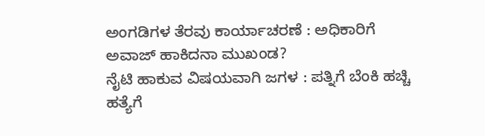ಅಂಗಡಿಗಳ ತೆರವು ಕಾರ್ಯಾಚರಣೆ : ಅಧಿಕಾರಿಗೆ ಅವಾಜ್ ಹಾಕಿದನಾ ಮುಖಂಡ?
ನೈಟಿ ಹಾಕುವ ವಿಷಯವಾಗಿ ಜಗಳ : ಪತ್ನಿಗೆ ಬೆಂಕಿ ಹಚ್ಚಿ ಹತ್ಯೆಗೆ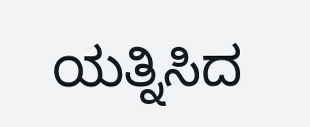ಯತ್ನಿಸಿದ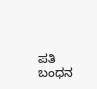ಪತಿ ಬಂಧನ